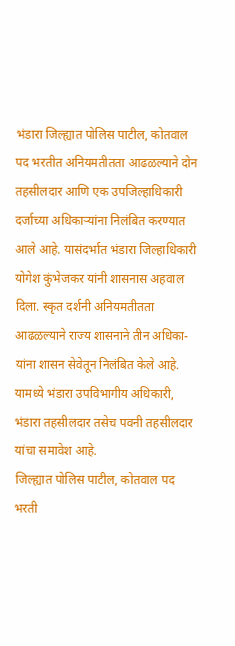भंडारा जिल्ह्यात पोलिस पाटील, कोतवाल पद भरतीत अनियमतीतता आढळल्याने दोन तहसीलदार आणि एक उपजिल्हाधिकारी दर्जाच्या अधिकाऱ्यांना निलंबित करण्यात आले आहे. यासंदर्भात भंडारा जिल्हाधिकारी योगेश कुंभेजकर यांनी शासनास अहवाल दिला. स्कृत दर्शनी अनियमतीतता आढळल्याने राज्य शासनाने तीन अधिका-यांना शासन सेवेतून निलंबित केले आहे.
यामध्ये भंडारा उपविभागीय अधिकारी, भंडारा तहसीलदार तसेच पवनी तहसीलदार यांचा समावेश आहे.
जिल्ह्यात पोलिस पाटील, कोतवाल पद भरती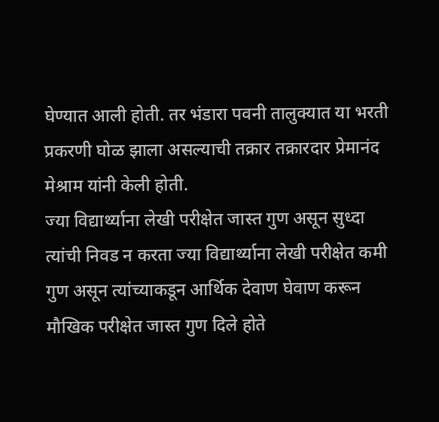घेण्यात आली होती. तर भंडारा पवनी तालुक्यात या भरती प्रकरणी घोळ झाला असल्याची तक्रार तक्रारदार प्रेमानंद मेश्राम यांनी केली होती.
ज्या विद्यार्थ्याना लेखी परीक्षेत जास्त गुण असून सुध्दा त्यांची निवड न करता ज्या विद्यार्थ्याना लेखी परीक्षेत कमी गुण असून त्यांच्याकडून आर्थिक देवाण घेवाण करून मौखिक परीक्षेत जास्त गुण दिले होते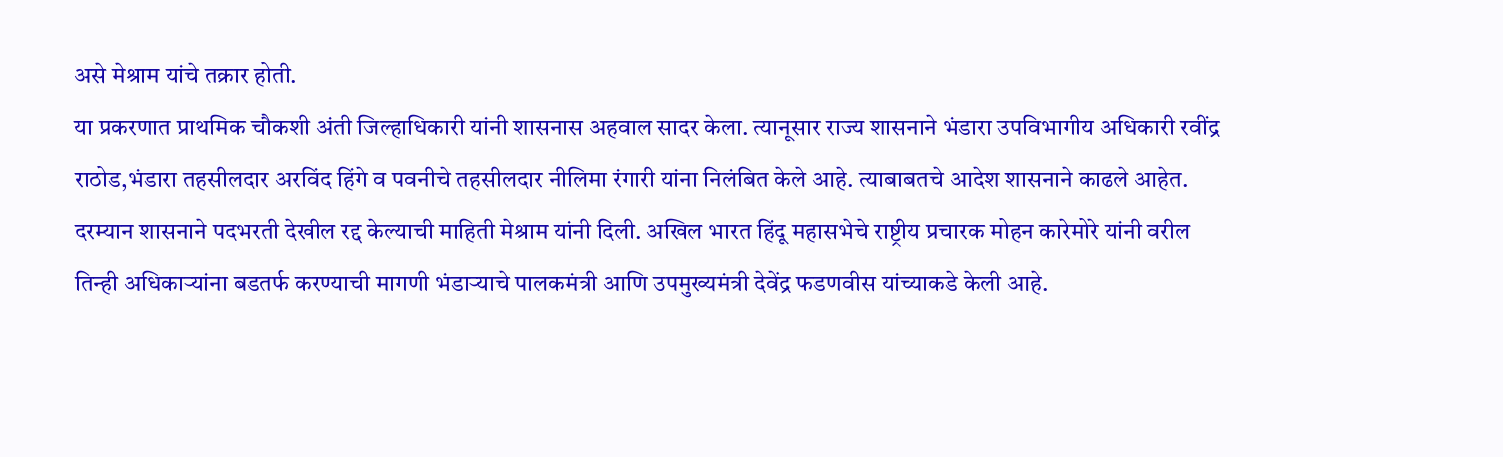असे मेश्राम यांचे तक्रार होती.
या प्रकरणात प्राथमिक चौकशी अंती जिल्हाधिकारी यांनी शासनास अहवाल सादर केला. त्यानूसार राज्य शासनाने भंडारा उपविभागीय अधिकारी रवींद्र राठोड,भंडारा तहसीलदार अरविंद हिंगे व पवनीचे तहसीलदार नीलिमा रंगारी यांना निलंबित केले आहे. त्याबाबतचे आदेश शासनाने काढले आहेत. दरम्यान शासनाने पदभरती देखील रद्द केल्याची माहिती मेश्राम यांनी दिली. अखिल भारत हिंदू महासभेचे राष्ट्रीय प्रचारक मोहन कारेमोरे यांनी वरील तिन्ही अधिकाऱ्यांना बडतर्फ करण्याची मागणी भंडाऱ्याचे पालकमंत्री आणि उपमुख्यमंत्री देवेंद्र फडणवीस यांच्याकडे केली आहे.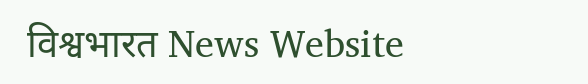विश्वभारत News Website